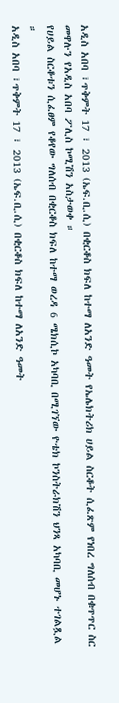አዲስ አበባ ፣ጥቅምት 17 ፣ 2013 (ኤፍ.ቢ.ሲ) በቂርቆስ ክፍለ ከተማ ለአንድ ዓመት የኤሌክትሪክ ሀይል ስርቆት ሲፈጽም የነበረ ግለሰብ በቁጥጥር ስር መዋሉን የአዲስ አበባ ፖሊስ ኮሚሽን አስታወቀ ።
የሀይል ስርቆቱን ሲፈፀም የቆየው ግለሰብ በቂርቆስ ክፍለ ከተማ ወረዳ 6 ሜክሲኮ አካባቢ በሚገኘው ዮቴክ ኮንስትራክሽን ህንጻ አካባቢ መሆኑ ተገልጿል ።
አዲስ አበባ ፣ጥቅምት 17 ፣ 2013 (ኤፍ.ቢ.ሲ) በቂርቆስ ክፍለ ከተማ ለአንድ ዓመት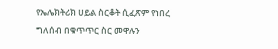የኤሌክትሪክ ሀይል ስርቆት ሲፈጽም የነበረ ግለሰብ በቁጥጥር ስር መዋሉን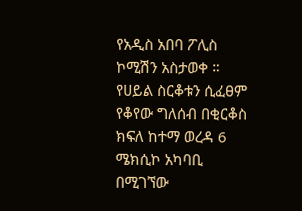የአዲስ አበባ ፖሊስ ኮሚሽን አስታወቀ ።
የሀይል ስርቆቱን ሲፈፀም የቆየው ግለሰብ በቂርቆስ ክፍለ ከተማ ወረዳ 6 ሜክሲኮ አካባቢ በሚገኘው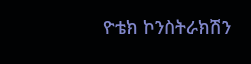ዮቴክ ኮንስትራክሽን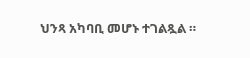ህንጻ አካባቢ መሆኑ ተገልጿል ።